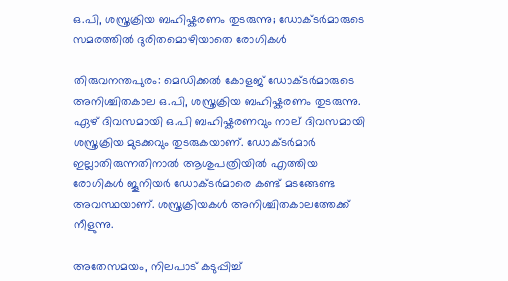ഒ.പി, ശസ്ത്രക്രിയ ബഹിഷ്കരണം തുടരുന്നു; ഡോക്ടർമാരുടെ സമരത്തിൽ ദുരിതമൊഴിയാതെ രോഗികൾ

തിരുവനന്തപുരം: മെഡിക്കൽ കോളജ് ഡോക്ടർമാരുടെ അനിശ്ചിതകാല ഒ.പി, ശസ്ത്രക്രിയ ബഹിഷ്കരണം തുടരുന്നു. ഏഴ് ദിവസമായി ഒ.പി ബഹിഷ്കരണവും നാല് ദിവസമായി ശസ്ത്രക്രിയ മുടക്കവും തുടരുകയാണ്. ഡോക്ടർമാർ ഇല്ലാതിരുന്നതിനാൽ ആശുപത്രിയിൽ എത്തിയ രോഗികൾ ജൂനിയർ ഡോക്ടർമാരെ കണ്ട് മടങ്ങേണ്ട അവസ്ഥയാണ്. ശസ്ത്രക്രിയകൾ അനിശ്ചിതകാലത്തേക്ക് നീളുന്നു.

അതേസമയം, നിലപാട് കടുപ്പിച്ച്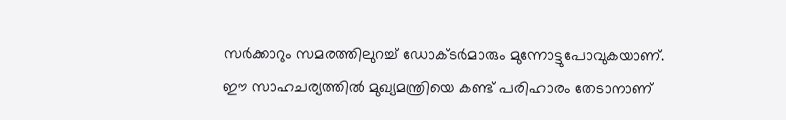സർക്കാറും സമരത്തിലുറച്ച് ഡോക്ടർമാരും മുന്നോട്ടുപോവുകയാണ്. ഈ സാഹചര്യത്തിൽ മുഖ്യമന്ത്രിയെ കണ്ട് പരിഹാരം തേടാനാണ്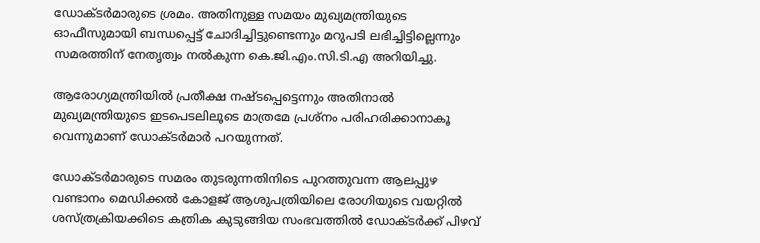ഡോക്ടർമാരുടെ ശ്രമം. അതിനുള്ള സമയം മുഖ്യമന്ത്രിയുടെ ഓഫീസുമായി ബന്ധപ്പെട്ട് ചോദിച്ചിട്ടുണ്ടെന്നും മറുപടി ലഭിച്ചിട്ടില്ലെന്നും സമരത്തിന് നേതൃത്വം നൽകുന്ന കെ.ജി.എം.സി.ടി.എ അറിയിച്ചു.

ആരോഗ്യമന്ത്രിയിൽ പ്രതീക്ഷ നഷ്ടപ്പെട്ടെന്നും അതിനാൽ മുഖ്യമന്ത്രിയുടെ ഇടപെടലിലൂടെ മാത്രമേ പ്രശ്നം പരിഹരിക്കാനാകൂ വെന്നുമാണ് ഡോക്ടർമാർ പറയുന്നത്.

ഡോക്ടർമാരുടെ സമരം തുടരുന്നതിനിടെ പുറത്തുവന്ന ആലപ്പുഴ വണ്ടാനം മെഡിക്കൽ കോളജ് ആശുപത്രിയിലെ രോഗിയുടെ വയറ്റിൽ ശസ്ത്രക്രിയക്കിടെ കത്രിക കുടുങ്ങിയ സംഭവത്തിൽ ഡോക്ടർക്ക് പിഴവ്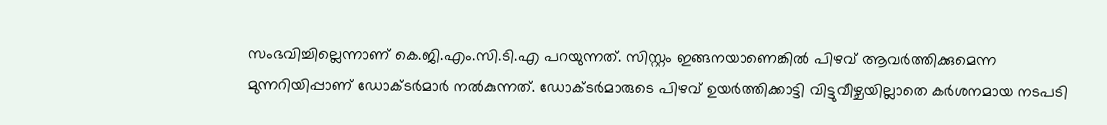സംഭവിച്ചില്ലെന്നാണ് കെ.ജി.എം.സി.ടി.എ പറയുന്നത്. സിസ്റ്റം ഇങ്ങനയാണെങ്കിൽ പിഴവ് ആവർത്തിക്കുമെന്ന മുന്നറിയിപ്പാണ് ഡോക്ടർമാർ നൽകുന്നത്. ഡോക്ടർമാരുടെ പിഴവ് ഉയർത്തിക്കാട്ടി വിട്ടുവീഴ്ചയില്ലാതെ കർശനമായ നടപടി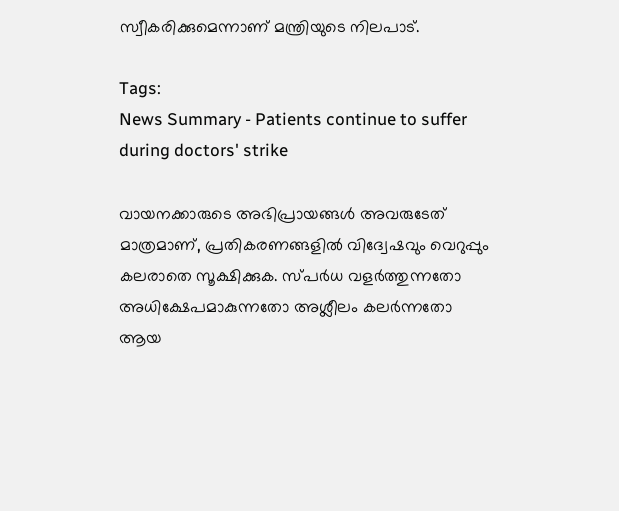സ്വീകരിക്കുമെന്നാണ് മന്ത്രിയുടെ നിലപാട്.

Tags:
News Summary - Patients continue to suffer during doctors' strike

വായനക്കാരുടെ അഭിപ്രായങ്ങള്‍ അവരുടേത് മാത്രമാണ്, പ്രതികരണങ്ങളിൽ വിദ്വേഷവും വെറുപ്പും കലരാതെ സൂക്ഷിക്കുക. സ്പർധ വളർത്തുന്നതോ അധിക്ഷേപമാകുന്നതോ അശ്ലീലം കലർന്നതോ ആയ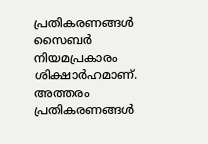പ്രതികരണങ്ങൾ സൈബർ നിയമപ്രകാരം ശിക്ഷാർഹമാണ്. അത്തരം പ്രതികരണങ്ങൾ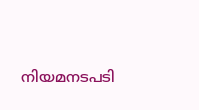നിയമനടപടി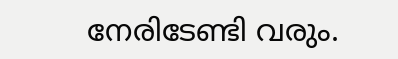നേരിടേണ്ടി വരും.